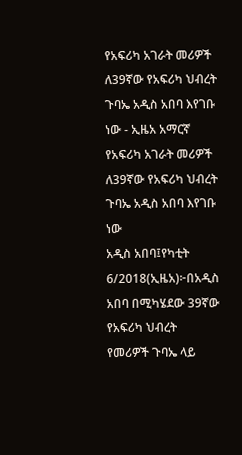የአፍሪካ አገራት መሪዎች ለ39ኛው የአፍሪካ ህብረት ጉባኤ አዲስ አበባ እየገቡ ነው - ኢዜአ አማርኛ
የአፍሪካ አገራት መሪዎች ለ39ኛው የአፍሪካ ህብረት ጉባኤ አዲስ አበባ እየገቡ ነው
አዲስ አበባ፤የካቲት 6/2018(ኢዜአ)፦በአዲስ አበባ በሚካሄደው 39ኛው የአፍሪካ ህብረት የመሪዎች ጉባኤ ላይ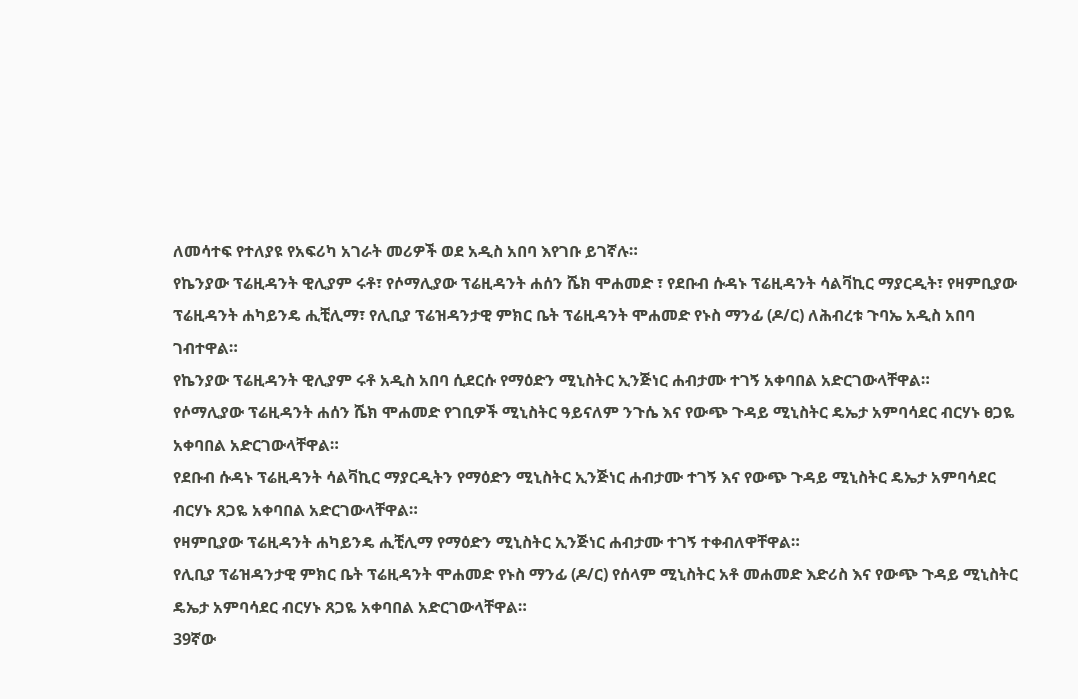ለመሳተፍ የተለያዩ የአፍሪካ አገራት መሪዎች ወደ አዲስ አበባ እየገቡ ይገኛሉ።
የኬንያው ፕሬዚዳንት ዊሊያም ሩቶ፣ የሶማሊያው ፕሬዚዳንት ሐሰን ሼክ ሞሐመድ ፣ የደቡብ ሱዳኑ ፕሬዚዳንት ሳልቫኪር ማያርዲት፣ የዛምቢያው ፕሬዚዳንት ሐካይንዴ ሒቺሊማ፣ የሊቢያ ፕሬዝዳንታዊ ምክር ቤት ፕሬዚዳንት ሞሐመድ የኑስ ማንፊ (ዶ/ር) ለሕብረቱ ጉባኤ አዲስ አበባ ገብተዋል።
የኬንያው ፕሬዚዳንት ዊሊያም ሩቶ አዲስ አበባ ሲደርሱ የማዕድን ሚኒስትር ኢንጅነር ሐብታሙ ተገኝ አቀባበል አድርገውላቸዋል።
የሶማሊያው ፕሬዚዳንት ሐሰን ሼክ ሞሐመድ የገቢዎች ሚኒስትር ዓይናለም ንጉሴ እና የውጭ ጉዳይ ሚኒስትር ዴኤታ አምባሳደር ብርሃኑ ፀጋዬ አቀባበል አድርገውላቸዋል።
የደቡብ ሱዳኑ ፕሬዚዳንት ሳልቫኪር ማያርዲትን የማዕድን ሚኒስትር ኢንጅነር ሐብታሙ ተገኝ እና የውጭ ጉዳይ ሚኒስትር ዴኤታ አምባሳደር ብርሃኑ ጸጋዬ አቀባበል አድርገውላቸዋል።
የዛምቢያው ፕሬዚዳንት ሐካይንዴ ሒቺሊማ የማዕድን ሚኒስትር ኢንጅነር ሐብታሙ ተገኝ ተቀብለዋቸዋል።
የሊቢያ ፕሬዝዳንታዊ ምክር ቤት ፕሬዚዳንት ሞሐመድ የኑስ ማንፊ (ዶ/ር) የሰላም ሚኒስትር አቶ መሐመድ እድሪስ እና የውጭ ጉዳይ ሚኒስትር ዴኤታ አምባሳደር ብርሃኑ ጸጋዬ አቀባበል አድርገውላቸዋል።
39ኛው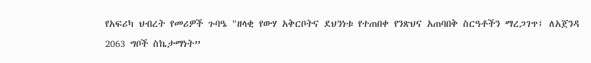የአፍሪካ ህብረት የመሪዎች ጉባዔ "ዘላቂ የውሃ አቅርቦትና ደህንነቱ የተጠበቀ የንጽህና አጠባበቅ ስርዓቶችን ማረጋገጥ፤ ለአጀንዳ 2063 ግቦች ስኬታማነት”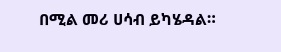በሚል መሪ ሀሳብ ይካሄዳል።